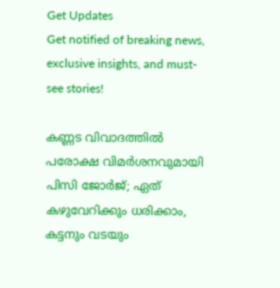Get Updates
Get notified of breaking news, exclusive insights, and must-see stories!

കണ്ണട വിവാദത്തില്‍ പരോക്ഷ വിമര്‍ശനവുമായി പിസി ജോര്‍ജ്; ഏത് കഴുവേറിക്കും ധരിക്കാം, കട്ടനും വടയും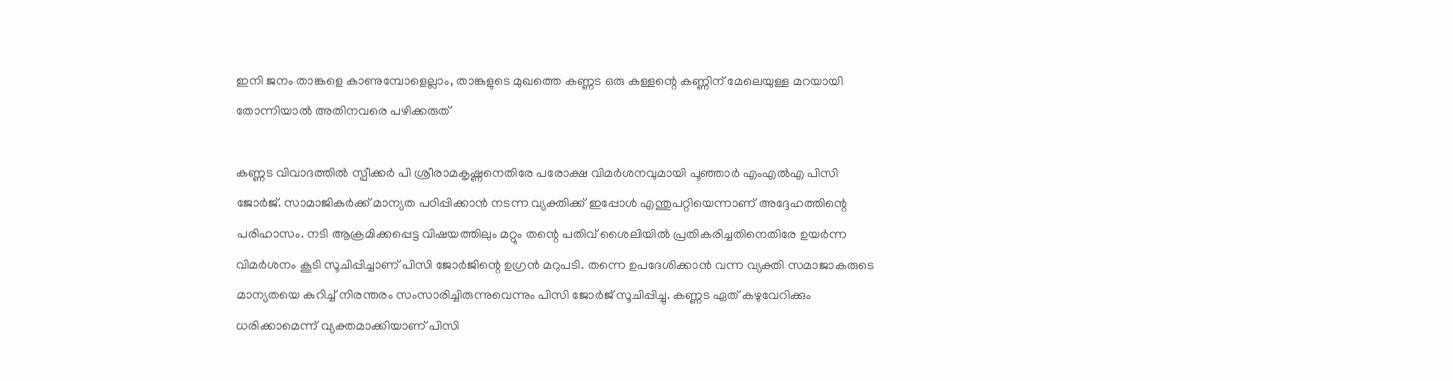ഇനി ജനം താങ്കളെ കാണുമ്പോളെല്ലാം, താങ്കളുടെ മുഖത്തെ കണ്ണട ഒരു കള്ളന്റെ കണ്ണിന് മേലെയുള്ള മറയായി തോന്നിയാല്‍ അതിനവരെ പഴിക്കരുത്

കണ്ണട വിവാദത്തില്‍ സ്പീക്കര്‍ പി ശ്രീരാമകൃഷ്ണനെതിരേ പരോക്ഷ വിമര്‍ശനവുമായി പൂഞ്ഞാര്‍ എംഎല്‍എ പിസി ജോര്‍ജ്. സാമാജികര്‍ക്ക് മാന്യത പഠിപ്പിക്കാന്‍ നടന്ന വ്യക്തിക്ക് ഇപ്പോള്‍ എന്തുപറ്റിയെന്നാണ് അദ്ദേഹത്തിന്റെ പരിഹാസം. നടി ആക്രമിക്കപ്പെട്ട വിഷയത്തിലും മറ്റും തന്റെ പതിവ് ശൈലിയില്‍ പ്രതികരിച്ചതിനെതിരേ ഉയര്‍ന്ന വിമര്‍ശനം കൂടി സൂചിപ്പിച്ചാണ് പിസി ജോര്‍ജിന്റെ ഉഗ്രന്‍ മറുപടി. തന്നെ ഉപദേശിക്കാന്‍ വന്ന വ്യക്തി സമാജാകരുടെ മാന്യതയെ കുറിച്ച് നിരന്തരം സംസാരിച്ചിരുന്നുവെന്നും പിസി ജോര്‍ജ് സൂചിപ്പിച്ചു. കണ്ണട ഏത് കഴുവേറിക്കും ധരിക്കാമെന്ന് വ്യക്തമാക്കിയാണ് പിസി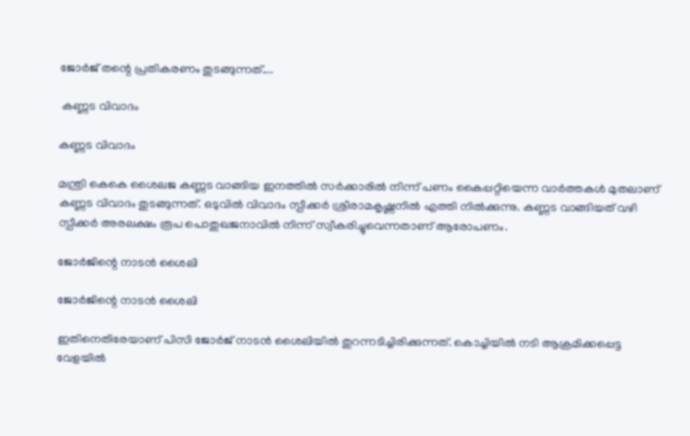ജോര്‍ജ് തന്റെ പ്രതികരണം തുടങ്ങുന്നത്....

 കണ്ണട വിവാദം

കണ്ണട വിവാദം

മന്ത്രി കെകെ ശൈലജ കണ്ണട വാങ്ങിയ ഇനത്തില്‍ സര്‍ക്കാരില്‍ നിന്ന് പണം കൈപ്പറ്റിയെന്ന വാര്‍ത്തകള്‍ മുതലാണ് കണ്ണട വിവാദം തുടങ്ങുന്നത്. ഒടുവില്‍ വിവാദം സ്പീക്കര്‍ ശ്രീരാമകൃഷ്ണനില്‍ എത്തി നില്‍ക്കുന്നു. കണ്ണട വാങ്ങിയത് വഴി സ്പീക്കര്‍ അരലക്ഷം രൂപ പൊതുഖജനാവില്‍ നിന്ന് സ്വീകരിച്ചുവെന്നതാണ് ആരോപണം.

ജോര്‍ജിന്റെ നാടന്‍ ശൈലി

ജോര്‍ജിന്റെ നാടന്‍ ശൈലി

ഇതിനെതിരേയാണ് പിസി ജോര്‍ജ് നാടന്‍ ശൈലിയില്‍ തുറന്നടിച്ചിരിക്കുന്നത്. കൊച്ചിയില്‍ നടി ആക്രമിക്കപ്പെട്ട വേളയില്‍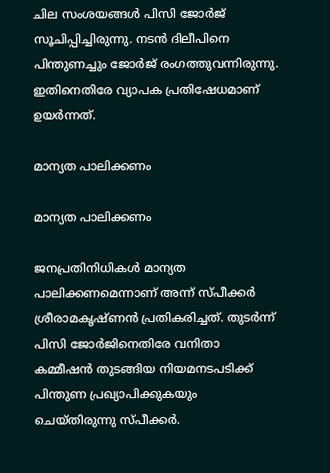ചില സംശയങ്ങള്‍ പിസി ജോര്‍ജ് സൂചിപ്പിച്ചിരുന്നു. നടന്‍ ദിലീപിനെ പിന്തുണച്ചും ജോര്‍ജ് രംഗത്തുവന്നിരുന്നു. ഇതിനെതിരേ വ്യാപക പ്രതിഷേധമാണ് ഉയര്‍ന്നത്.

മാന്യത പാലിക്കണം

മാന്യത പാലിക്കണം

ജനപ്രതിനിധികള്‍ മാന്യത പാലിക്കണമെന്നാണ് അന്ന് സ്പീക്കര്‍ ശ്രീരാമകൃഷ്ണന്‍ പ്രതികരിച്ചത്. തുടര്‍ന്ന് പിസി ജോര്‍ജിനെതിരേ വനിതാ കമ്മീഷന്‍ തുടങ്ങിയ നിയമനടപടിക്ക് പിന്തുണ പ്രഖ്യാപിക്കുകയും ചെയ്തിരുന്നു സ്പീക്കര്‍.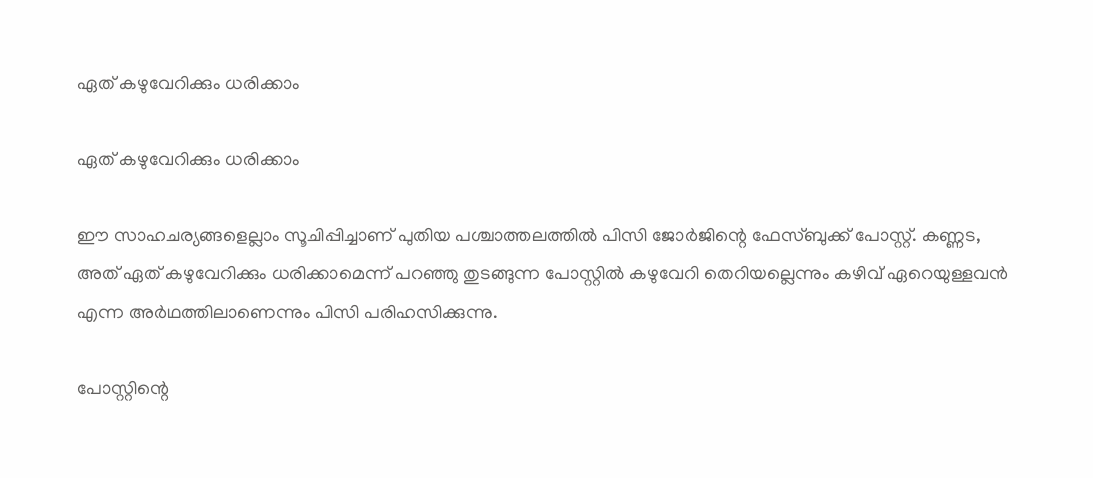ഏത് കഴുവേറിക്കും ധരിക്കാം

ഏത് കഴുവേറിക്കും ധരിക്കാം

ഈ സാഹചര്യങ്ങളെല്ലാം സൂചിപ്പിച്ചാണ് പുതിയ പശ്ചാത്തലത്തില്‍ പിസി ജോര്‍ജിന്റെ ഫേസ്ബുക്ക് പോസ്റ്റ്. കണ്ണട, അത് ഏത് കഴുവേറിക്കും ധരിക്കാമെന്ന് പറഞ്ഞു തുടങ്ങുന്ന പോസ്റ്റില്‍ കഴുവേറി തെറിയല്ലെന്നും കഴിവ് ഏറെയുള്ളവന്‍ എന്ന അര്‍ഥത്തിലാണെന്നും പിസി പരിഹസിക്കുന്നു.

പോസ്റ്റിന്റെ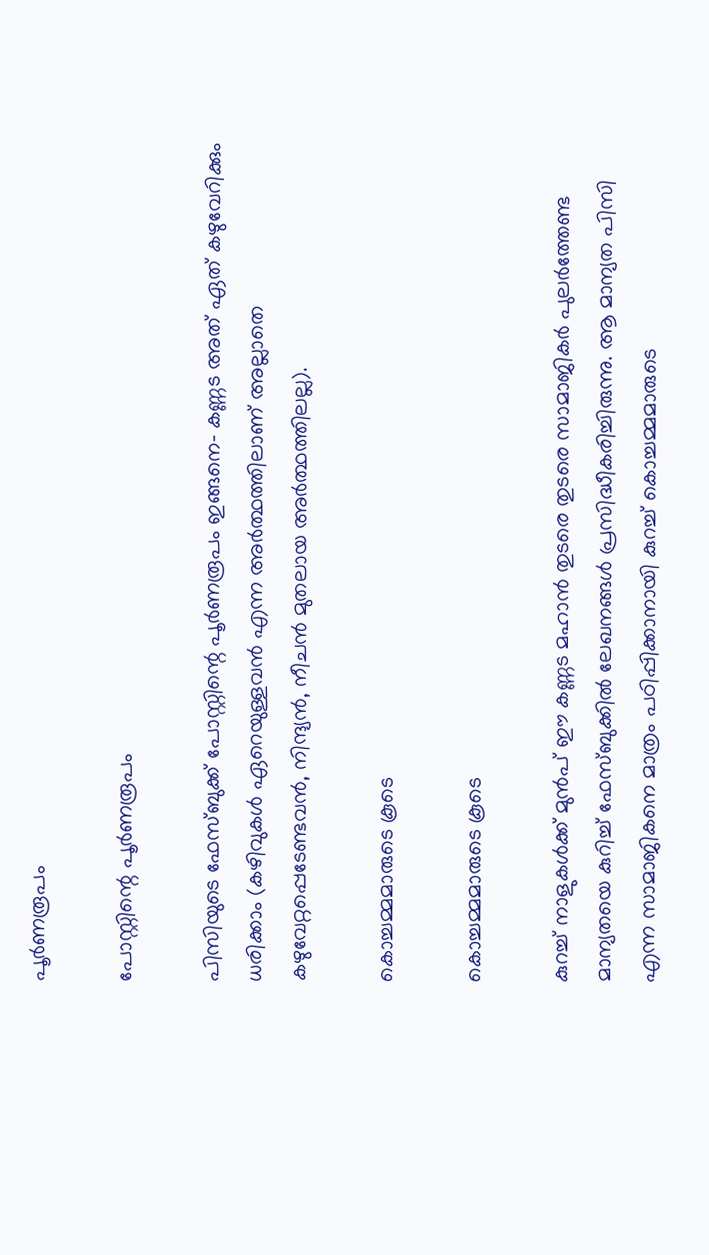പൂര്‍ണരൂപം

പോസ്റ്റിന്റെ പൂര്‍ണരൂപം

പിസിയുടെ ഫേസ്ബുക്ക് പോസ്റ്റിന്റെ പൂര്‍ണരൂപം ഇങ്ങനെ- കണ്ണട അത് ഏത് കഴുവേറിക്കും ധരിക്കാം (കഴിവുകള്‍ ഏറെയുള്ളവന്‍ എന്ന അര്‍ത്ഥത്തിലാണ് അല്ലാതെ കഴുവേറ്റപ്പെടേണ്ടവന്‍, നിന്ദ്യന്‍, നീചന്‍ മുതലായ അര്‍ത്ഥത്തിലല്ല).

കൊച്ചമ്മമാരുടെ കൂടെ

കൊച്ചമ്മമാരുടെ കൂടെ

കുറച്ച് നാളുകള്‍ക്ക് മുന്‍പ് ഈ കണ്ണട മഹാന്‍ തുടരെ തുടരെ സാമാജികര്‍ പുലര്‍ത്തേണ്ട മാന്യതയെ കുറിച്ച് ഫേസ്ബുക്കില്‍ ലേഖനങ്ങള്‍ പ്രസിദ്ധീകരിച്ചിരുന്നു. ആ മാന്യത പിസി എന്ന സാമാജികനെ മാത്രം പഠിപ്പിക്കാനായി കുറച്ച് കൊച്ചമ്മമാരുടെ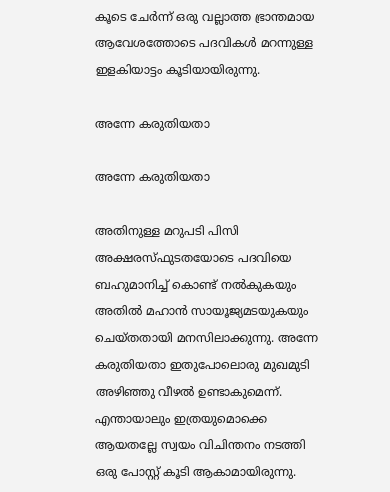കൂടെ ചേര്‍ന്ന് ഒരു വല്ലാത്ത ഭ്രാന്തമായ ആവേശത്തോടെ പദവികള്‍ മറന്നുള്ള ഇളകിയാട്ടം കൂടിയായിരുന്നു.

അന്നേ കരുതിയതാ

അന്നേ കരുതിയതാ

അതിനുള്ള മറുപടി പിസി അക്ഷരസ്ഫുടതയോടെ പദവിയെ ബഹുമാനിച്ച് കൊണ്ട് നല്‍കുകയും അതില്‍ മഹാന്‍ സായൂജ്യമടയുകയും ചെയ്തതായി മനസിലാക്കുന്നു. അന്നേ കരുതിയതാ ഇതുപോലൊരു മുഖമുടി അഴിഞ്ഞു വീഴല്‍ ഉണ്ടാകുമെന്ന്. എന്തായാലും ഇത്രയുമൊക്കെ ആയതല്ലേ സ്വയം വിചിന്തനം നടത്തി ഒരു പോസ്റ്റ് കൂടി ആകാമായിരുന്നു.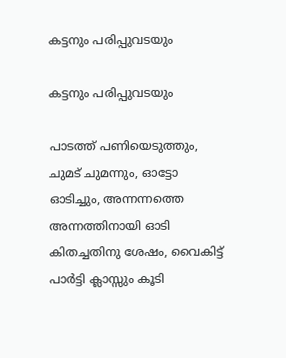കട്ടനും പരിപ്പുവടയും

കട്ടനും പരിപ്പുവടയും

പാടത്ത് പണിയെടുത്തും, ചുമട് ചുമന്നും, ഓട്ടോ ഓടിച്ചും, അന്നന്നത്തെ അന്നത്തിനായി ഓടി കിതച്ചതിനു ശേഷം, വൈകിട്ട് പാര്‍ട്ടി ക്ലാസ്സും കൂടി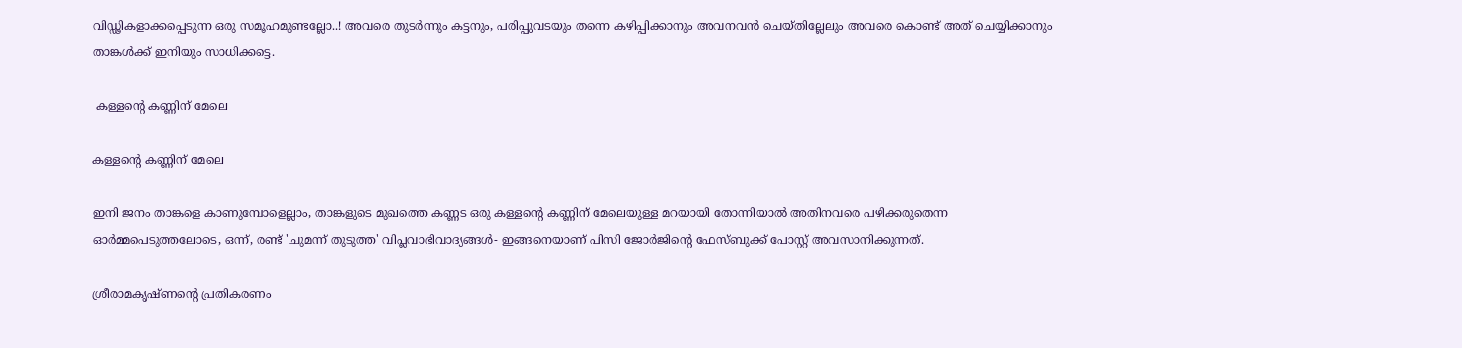വിഡ്ഢികളാക്കപ്പെടുന്ന ഒരു സമൂഹമുണ്ടല്ലോ..! അവരെ തുടര്‍ന്നും കട്ടനും, പരിപ്പുവടയും തന്നെ കഴിപ്പിക്കാനും അവനവന്‍ ചെയ്തില്ലേലും അവരെ കൊണ്ട് അത് ചെയ്യിക്കാനും താങ്കള്‍ക്ക് ഇനിയും സാധിക്കട്ടെ.

 കള്ളന്റെ കണ്ണിന് മേലെ

കള്ളന്റെ കണ്ണിന് മേലെ

ഇനി ജനം താങ്കളെ കാണുമ്പോളെല്ലാം, താങ്കളുടെ മുഖത്തെ കണ്ണട ഒരു കള്ളന്റെ കണ്ണിന് മേലെയുള്ള മറയായി തോന്നിയാല്‍ അതിനവരെ പഴിക്കരുതെന്ന ഓര്‍മ്മപെടുത്തലോടെ, ഒന്ന്, രണ്ട് 'ചുമന്ന് തുടുത്ത' വിപ്ലവാഭിവാദ്യങ്ങള്‍- ഇങ്ങനെയാണ് പിസി ജോര്‍ജിന്റെ ഫേസ്ബുക്ക് പോസ്റ്റ് അവസാനിക്കുന്നത്.

ശ്രീരാമകൃഷ്ണന്റെ പ്രതികരണം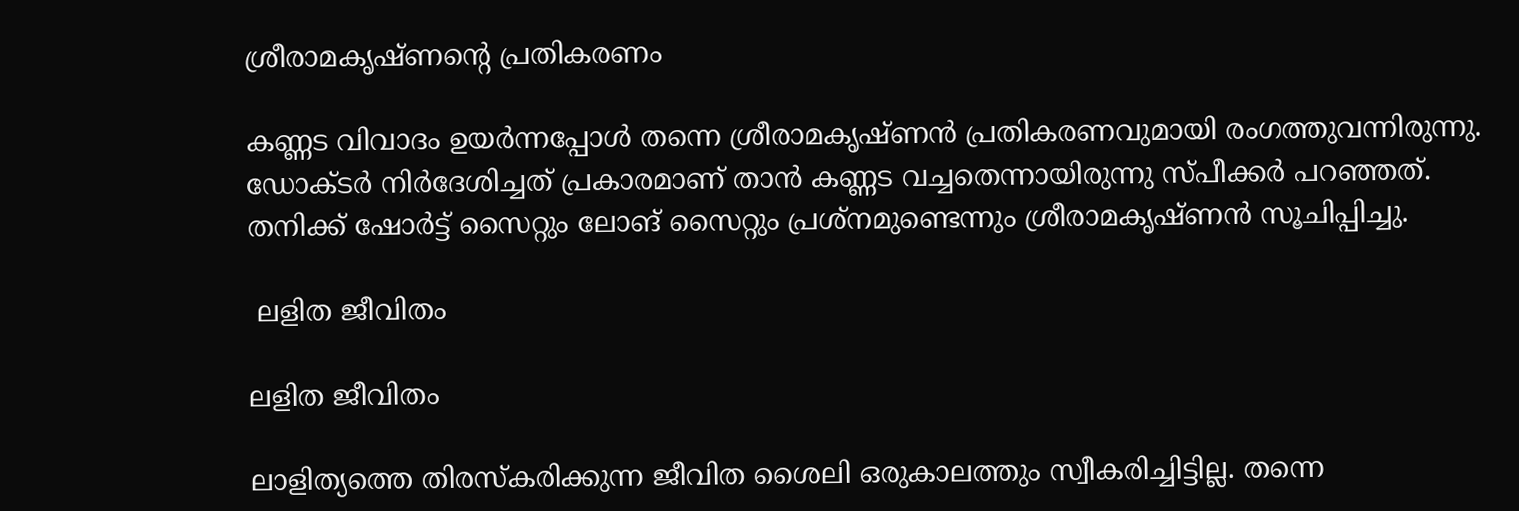ശ്രീരാമകൃഷ്ണന്റെ പ്രതികരണം

കണ്ണട വിവാദം ഉയര്‍ന്നപ്പോള്‍ തന്നെ ശ്രീരാമകൃഷ്ണന്‍ പ്രതികരണവുമായി രംഗത്തുവന്നിരുന്നു. ഡോക്ടര്‍ നിര്‍ദേശിച്ചത് പ്രകാരമാണ് താന്‍ കണ്ണട വച്ചതെന്നായിരുന്നു സ്പീക്കര്‍ പറഞ്ഞത്. തനിക്ക് ഷോര്‍ട്ട് സൈറ്റും ലോങ് സൈറ്റും പ്രശ്‌നമുണ്ടെന്നും ശ്രീരാമകൃഷ്ണന്‍ സൂചിപ്പിച്ചു.

 ലളിത ജീവിതം

ലളിത ജീവിതം

ലാളിത്യത്തെ തിരസ്‌കരിക്കുന്ന ജീവിത ശൈലി ഒരുകാലത്തും സ്വീകരിച്ചിട്ടില്ല. തന്നെ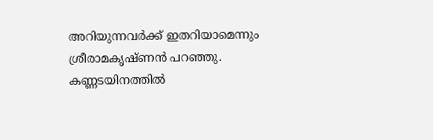അറിയുന്നവര്‍ക്ക് ഇതറിയാമെന്നും ശ്രീരാമകൃഷ്ണന്‍ പറഞ്ഞു. കണ്ണടയിനത്തില്‍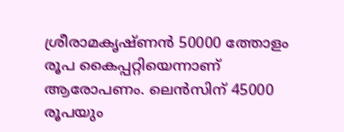ശ്രീരാമകൃഷ്ണന്‍ 50000 ത്തോളം രൂപ കൈപ്പറ്റിയെന്നാണ് ആരോപണം. ലെന്‍സിന് 45000 രൂപയും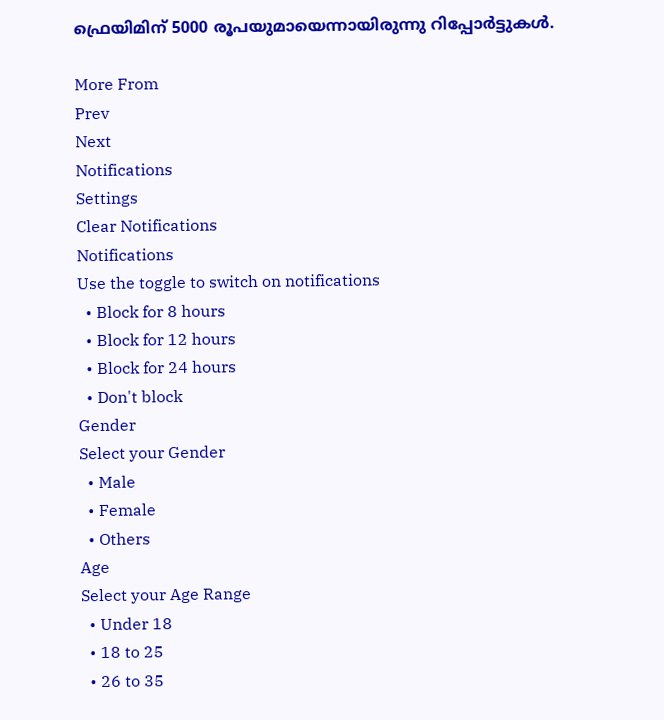ഫ്രെയിമിന് 5000 രൂപയുമായെന്നായിരുന്നു റിപ്പോര്‍ട്ടുകള്‍.

More From
Prev
Next
Notifications
Settings
Clear Notifications
Notifications
Use the toggle to switch on notifications
  • Block for 8 hours
  • Block for 12 hours
  • Block for 24 hours
  • Don't block
Gender
Select your Gender
  • Male
  • Female
  • Others
Age
Select your Age Range
  • Under 18
  • 18 to 25
  • 26 to 35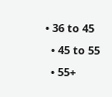• 36 to 45
  • 45 to 55
  • 55+